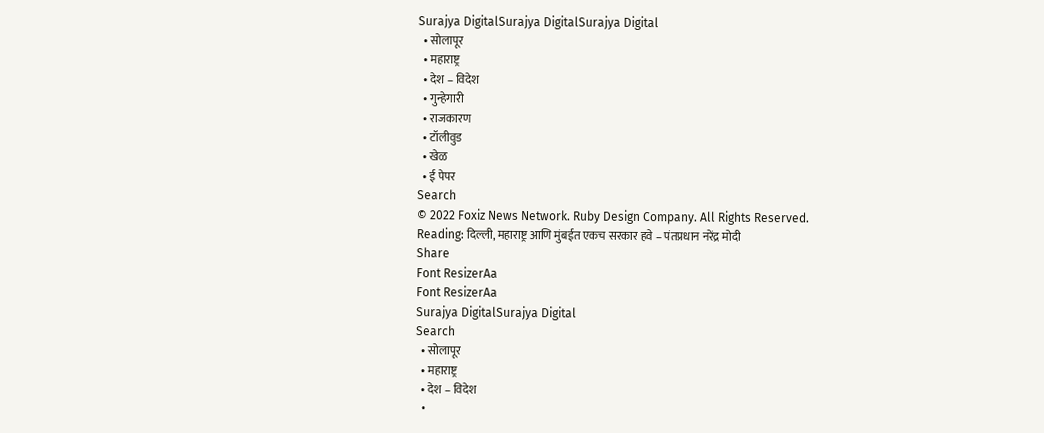Surajya DigitalSurajya DigitalSurajya Digital
  • सोलापूर
  • महाराष्ट्र
  • देश – विदेश
  • गुन्हेगारी
  • राजकारण
  • टॉलीवुड
  • खेळ
  • ई पेपर
Search
© 2022 Foxiz News Network. Ruby Design Company. All Rights Reserved.
Reading: दिल्ली, महाराष्ट्र आणि मुंबईत एकच सरकार हवे – पंतप्रधान नरेंद्र मोदी
Share
Font ResizerAa
Font ResizerAa
Surajya DigitalSurajya Digital
Search
  • सोलापूर
  • महाराष्ट्र
  • देश – विदेश
  •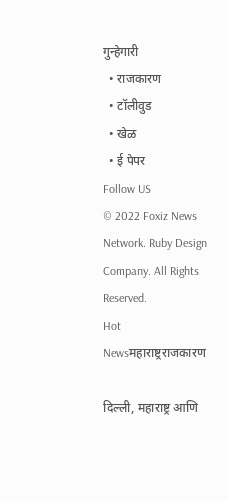गुन्हेगारी
  • राजकारण
  • टॉलीवुड
  • खेळ
  • ई पेपर
Follow US
© 2022 Foxiz News Network. Ruby Design Company. All Rights Reserved.
Hot Newsमहाराष्ट्रराजकारण

दिल्ली, महाराष्ट्र आणि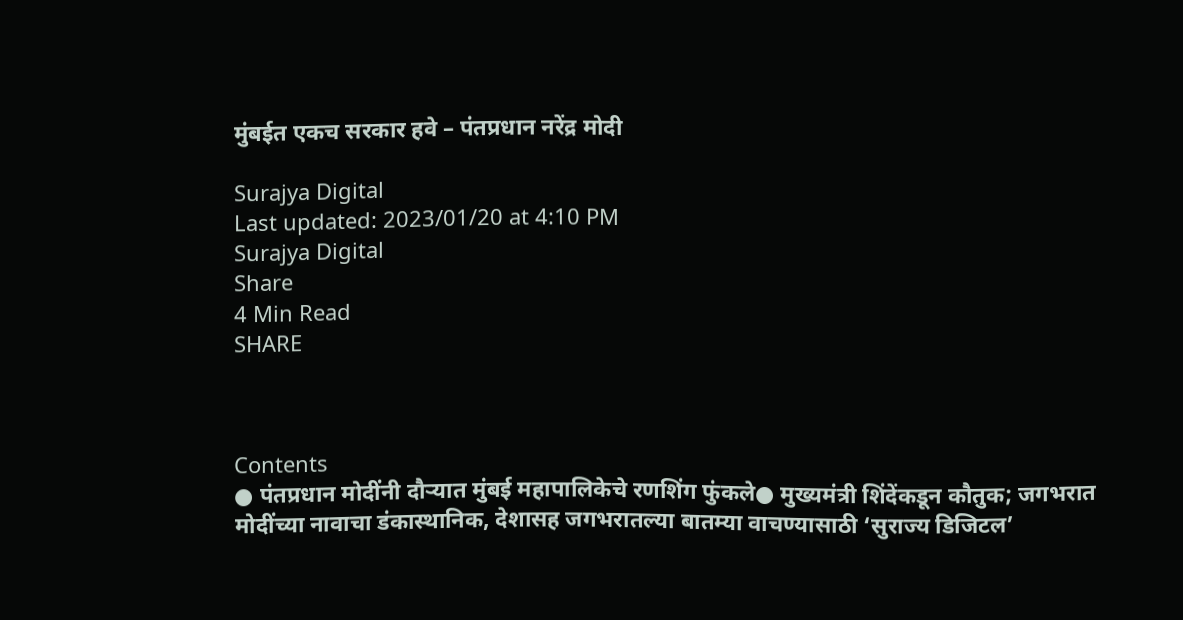मुंबईत एकच सरकार हवे – पंतप्रधान नरेंद्र मोदी

Surajya Digital
Last updated: 2023/01/20 at 4:10 PM
Surajya Digital
Share
4 Min Read
SHARE



Contents
● पंतप्रधान मोदींनी दौऱ्यात मुंबई महापालिकेचे रणशिंग फुंकले● मुख्यमंत्री शिंदेंकडून कौतुक; जगभरात मोदींच्या नावाचा डंकास्थानिक, देशासह जगभरातल्या बातम्या वाचण्यासाठी ‘सुराज्य डिजिटल’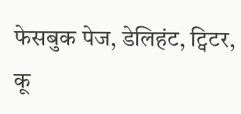फेसबुक पेज, डेलिहंट, ट्विटर, कू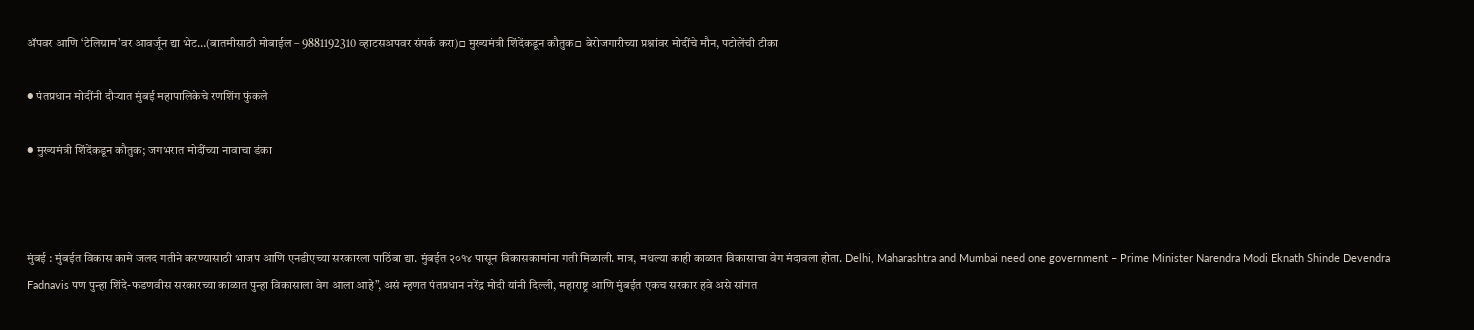ॲपवर आणि ‘टेलिग्राम’वर आवर्जून द्या भेट…(बातमीसाठी मोबाईल – 9881192310 व्हाटसअपवर संपर्क करा)□ मुख्यमंत्री शिंदेंकडून कौतुक□ बेरोजगारीच्या प्रश्नांवर मोदींचे मौन, पटोलेंची टीका

● पंतप्रधान मोदींनी दौऱ्यात मुंबई महापालिकेचे रणशिंग फुंकले

● मुख्यमंत्री शिंदेंकडून कौतुक; जगभरात मोदींच्या नावाचा डंका



मुंबई : मुंबईत विकास कामे जलद गतीने करण्यासाठी भाजप आणि एनडीएच्या सरकारला पाठिंबा द्या. मुंबईत २०१४ पासून विकासकामांना गती मिळाली. मात्र, मधल्या काही काळात विकासाचा वेग मंदावला होता. Delhi, Maharashtra and Mumbai need one government – Prime Minister Narendra Modi Eknath Shinde Devendra Fadnavis पण पुन्हा शिंदे-फडणवीस सरकारच्या काळात पुन्हा विकासाला वेग आला आहे”, असं म्हणत पंतप्रधान नरेंद्र मोदी यांनी दिल्ली, महाराष्ट्र आणि मुंबईत एकच सरकार हवे असे सांगत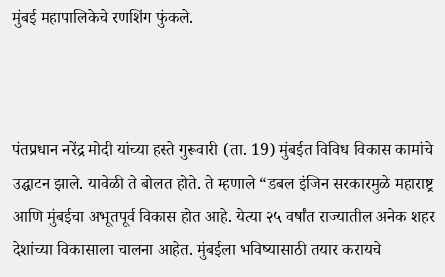मुंबई महापालिकेचे रणशिंग फुंकले.



पंतप्रधान नरेंद्र मोदी यांच्या हस्ते गुरूवारी (ता. 19) मुंबईत विविध विकास कामांचे उद्घाटन झाले. यावेळी ते बोलत होते. ते म्हणाले “डबल इंजिन सरकारमुळे महाराष्ट्र आणि मुंबईचा अभूतपूर्व विकास होत आहे. येत्या २५ वर्षांत राज्यातील अनेक शहर देशांच्या विकासाला चालना आहेत. मुंबईला भविष्यासाठी तयार करायचे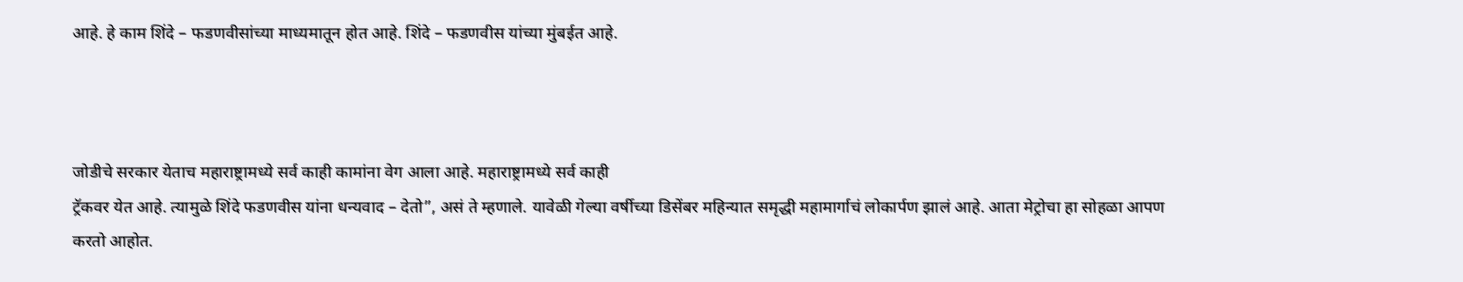आहे. हे काम शिंदे – फडणवीसांच्या माध्यमातून होत आहे. शिंदे – फडणवीस यांच्या मुंबईत आहे.



जोडीचे सरकार येताच महाराष्ट्रामध्ये सर्व काही कामांना वेग आला आहे. महाराष्ट्रामध्ये सर्व काही
ट्रॅकवर येत आहे. त्यामुळे शिंदे फडणवीस यांना धन्यवाद – देतो”, असं ते म्हणाले. यावेळी गेल्या वर्षीच्या डिसेंबर महिन्यात समृद्धी महामार्गाचं लोकार्पण झालं आहे. आता मेट्रोचा हा सोहळा आपण करतो आहोत.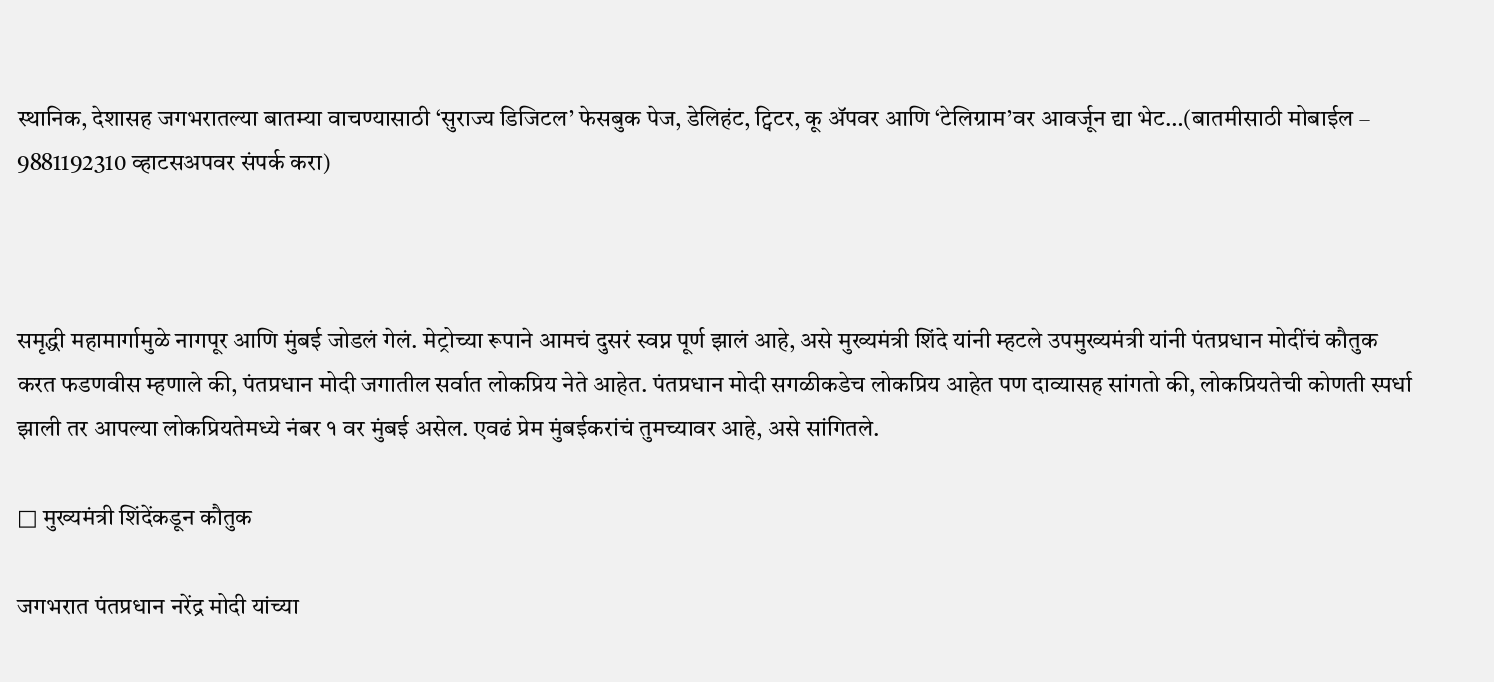स्थानिक, देशासह जगभरातल्या बातम्या वाचण्यासाठी ‘सुराज्य डिजिटल’ फेसबुक पेज, डेलिहंट, ट्विटर, कू ॲपवर आणि ‘टेलिग्राम’वर आवर्जून द्या भेट…(बातमीसाठी मोबाईल – 9881192310 व्हाटसअपवर संपर्क करा)



समृद्धी महामार्गामुळे नागपूर आणि मुंबई जोडलं गेलं. मेट्रोच्या रूपाने आमचं दुसरं स्वप्न पूर्ण झालं आहे, असे मुख्यमंत्री शिंदे यांनी म्हटले उपमुख्यमंत्री यांनी पंतप्रधान मोदींचं कौतुक करत फडणवीस म्हणाले की, पंतप्रधान मोदी जगातील सर्वात लोकप्रिय नेते आहेत. पंतप्रधान मोदी सगळीकडेच लोकप्रिय आहेत पण दाव्यासह सांगतो की, लोकप्रियतेची कोणती स्पर्धा झाली तर आपल्या लोकप्रियतेमध्ये नंबर १ वर मुंबई असेल. एवढं प्रेम मुंबईकरांचं तुमच्यावर आहे, असे सांगितले.

□ मुख्यमंत्री शिंदेंकडून कौतुक

जगभरात पंतप्रधान नरेंद्र मोदी यांच्या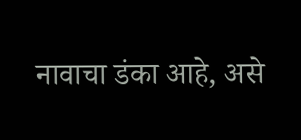नावाचा डंका आहे, असे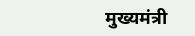मुख्यमंत्री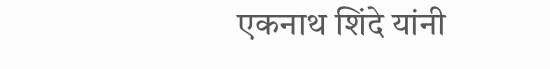एकनाथ शिंदे यांनी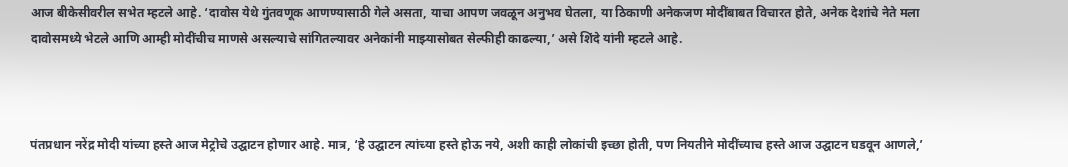आज बीकेसीवरील सभेत म्हटले आहे. ‘दावोस येथे गुंतवणूक आणण्यासाठी गेले असता, याचा आपण जवळून अनुभव घेतला, या ठिकाणी अनेकजण मोदींबाबत विचारत होते, अनेक देशांचे नेते मला दावोसमध्ये भेटले आणि आम्ही मोदींचीच माणसे असल्याचे सांगितल्यावर अनेकांनी माझ्यासोबत सेल्फीही काढल्या,’ असे शिंदे यांनी म्हटले आहे.



पंतप्रधान नरेंद्र मोदी यांच्या हस्ते आज मेट्रोचे उद्घाटन होणार आहे. मात्र, ‘हे उद्घाटन त्यांच्या हस्ते होऊ नये, अशी काही लोकांची इच्छा होती, पण नियतीने मोदींच्याच हस्ते आज उद्घाटन घडवून आणले,’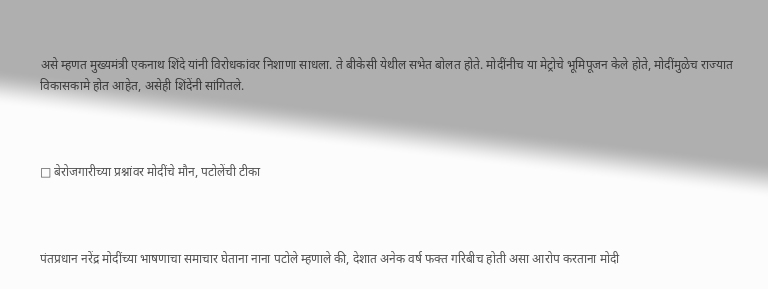असे म्हणत मुख्यमंत्री एकनाथ शिंदे यांनी विरोधकांवर निशाणा साधला. ते बीकेसी येथील सभेत बोलत होते. मोदींनीच या मेट्रोचे भूमिपूजन केले होते, मोदींमुळेच राज्यात विकासकामे होत आहेत, असेही शिंदेंनी सांगितले.



□ बेरोजगारीच्या प्रश्नांवर मोदींचे मौन, पटोलेंची टीका



पंतप्रधान नरेंद्र मोदींच्या भाषणाचा समाचार घेताना नाना पटोले म्हणाले की, देशात अनेक वर्ष फक्त गरिबीच होती असा आरोप करताना मोदी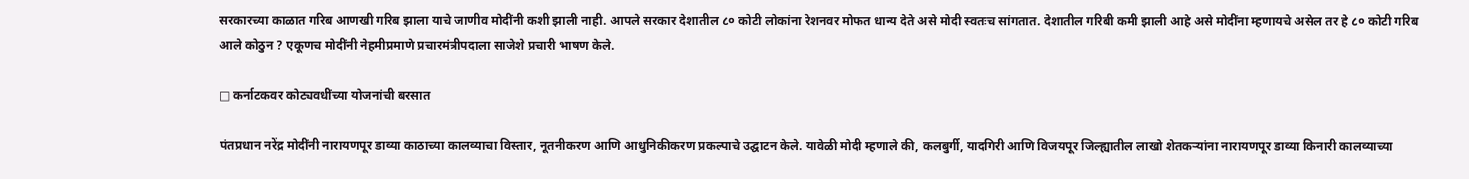सरकारच्या काळात गरिब आणखी गरिब झाला याचे जाणीव मोदींनी कशी झाली नाही. आपले सरकार देशातील ८० कोटी लोकांना रेशनवर मोफत धान्य देते असे मोदी स्वतःच सांगतात. देशातील गरिबी कमी झाली आहे असे मोदींना म्हणायचे असेल तर हे ८० कोटी गरिब आले कोठुन ? एकूणच मोदींनी नेहमीप्रमाणे प्रचारमंत्रीपदाला साजेशे प्रचारी भाषण केले.

□ कर्नाटकवर कोट्यवधींच्या योजनांची बरसात

पंतप्रधान नरेंद्र मोदींनी नारायणपूर डाव्या काठाच्या कालव्याचा विस्तार, नूतनीकरण आणि आधुनिकीकरण प्रकल्पाचे उद्घाटन केले. यावेळी मोदी म्हणाले की, कलबुर्गी, यादगिरी आणि विजयपूर जिल्ह्यातील लाखो शेतकऱ्यांना नारायणपूर डाव्या किनारी कालव्याच्या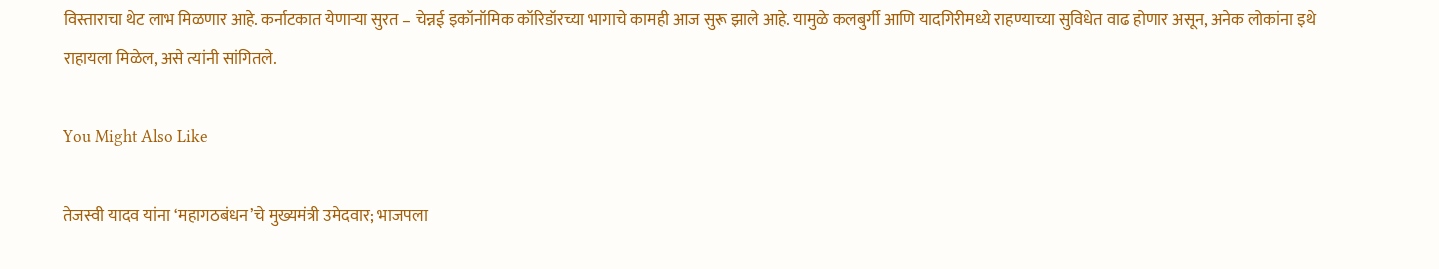विस्ताराचा थेट लाभ मिळणार आहे. कर्नाटकात येणाऱ्या सुरत – चेन्नई इकॉनॉमिक कॉरिडॉरच्या भागाचे कामही आज सुरू झाले आहे. यामुळे कलबुर्गी आणि यादगिरीमध्ये राहण्याच्या सुविधेत वाढ होणार असून, अनेक लोकांना इथे राहायला मिळेल, असे त्यांनी सांगितले.

You Might Also Like

तेजस्वी यादव यांना ‘महागठबंधन’चे मुख्यमंत्री उमेदवार; भाजपला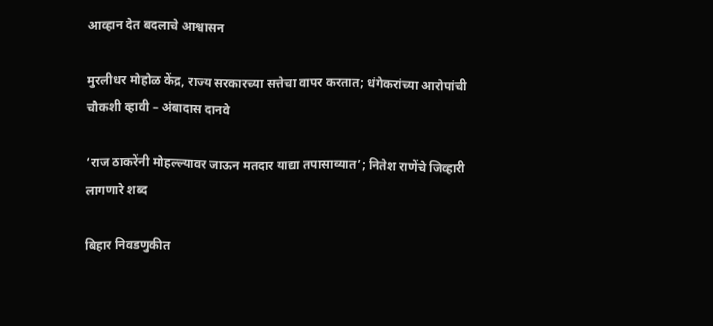आव्हान देत बदलाचे आश्वासन

मुरलीधर मोहोळ केंद्र, राज्य सरकारच्या सत्तेचा वापर करतात; धंगेकरांच्या आरोपांची चौकशी व्हावी – अंबादास दानवे

‘राज ठाकरेंनी मोहल्ल्यावर जाऊन मतदार याद्या तपासाव्यात’; नितेश राणेंचे जिव्हारी लागणारे शब्द

बिहार निवडणुकीत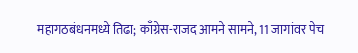महागठबंधनमध्ये तिढा; काँग्रेस-राजद आमने सामने, 11 जागांवर पेच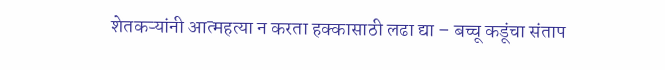शेतकऱ्यांनी आत्महत्या न करता हक्कासाठी लढा द्या – बच्चू कडूंचा संताप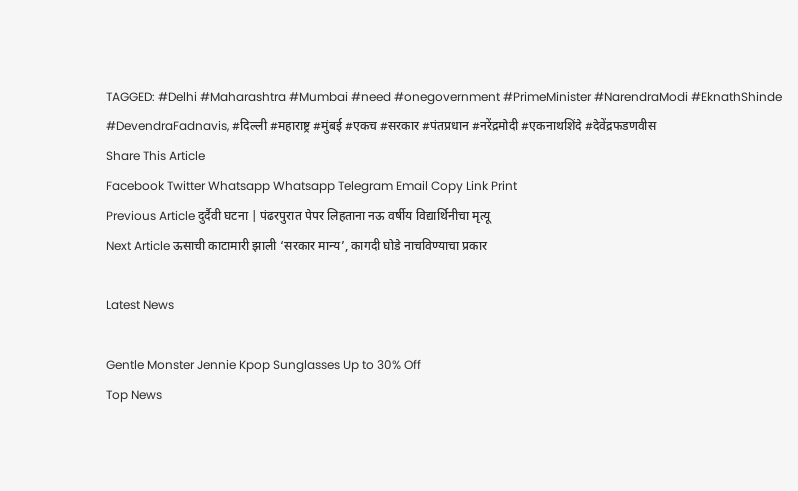TAGGED: #Delhi #Maharashtra #Mumbai #need #onegovernment #PrimeMinister #NarendraModi #EknathShinde #DevendraFadnavis, #दिल्ली #महाराष्ट्र #मुंबई #एकच #सरकार #पंतप्रधान #नरेंद्रमोदी #एकनाथशिंदे #देवेंद्रफडणवीस
Share This Article
Facebook Twitter Whatsapp Whatsapp Telegram Email Copy Link Print
Previous Article दुर्दैवी घटना | पंढरपुरात पेपर लिहताना नऊ वर्षीय विद्यार्थिनीचा मृत्यू
Next Article ऊसाची काटामारी झाली ‘सरकार मान्य’, कागदी घोडे नाचविण्याचा प्रकार

Latest News

Gentle Monster Jennie Kpop Sunglasses Up to 30% Off
Top News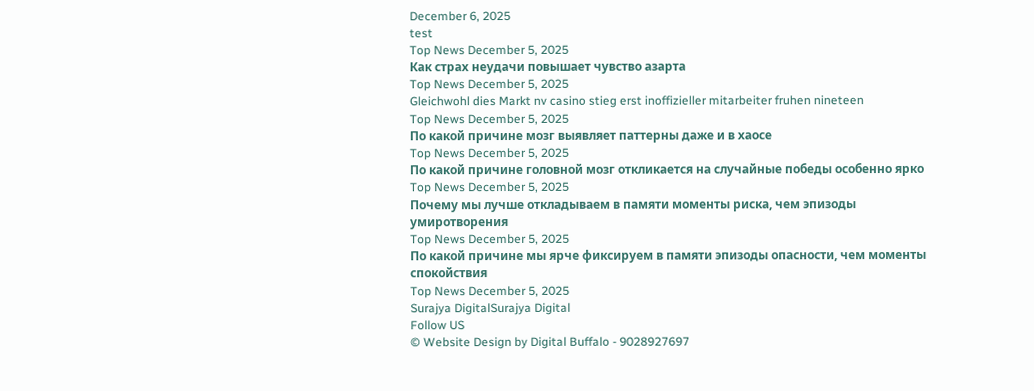December 6, 2025
test
Top News December 5, 2025
Как страх неудачи повышает чувство азарта
Top News December 5, 2025
Gleichwohl dies Markt nv casino stieg erst inoffizieller mitarbeiter fruhen nineteen
Top News December 5, 2025
По какой причине мозг выявляет паттерны даже и в хаосе
Top News December 5, 2025
По какой причине головной мозг откликается на случайные победы особенно ярко
Top News December 5, 2025
Почему мы лучше откладываем в памяти моменты риска, чем эпизоды умиротворения
Top News December 5, 2025
По какой причине мы ярче фиксируем в памяти эпизоды опасности, чем моменты спокойствия
Top News December 5, 2025
Surajya DigitalSurajya Digital
Follow US
© Website Design by Digital Buffalo - 9028927697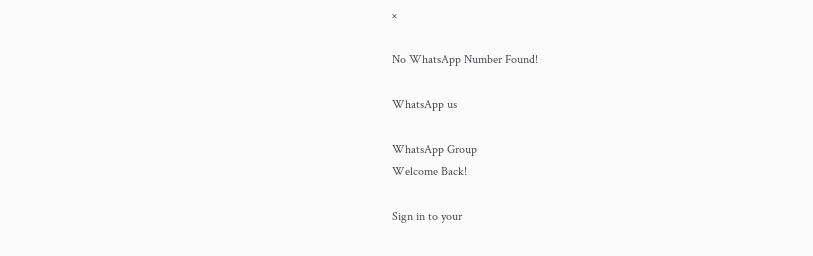×

No WhatsApp Number Found!

WhatsApp us

WhatsApp Group
Welcome Back!

Sign in to your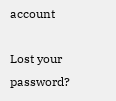account

Lost your password?